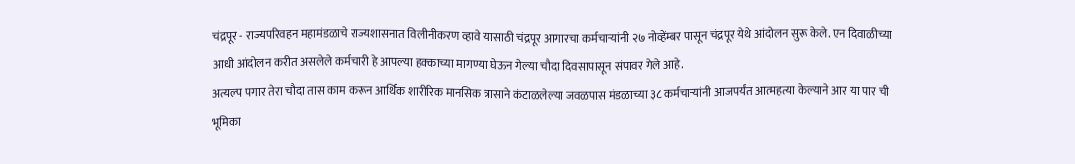चंद्रपूर - राज्यपरिवहन महामंडळाचे राज्यशासनात विलीनीकरण व्हावे यासाठी चंद्रपूर आगारचा कर्मचाऱ्यांनी २७ नोव्हेंम्बर पासून चंद्रपूर येथे आंदोलन सुरू केले. एन दिवाळीच्या आधी आंदोलन करीत असलेले कर्मचारी हे आपल्या हक्काच्या मागण्या घेऊन गेल्या चौदा दिवसापासून संपावर गेले आहे.
अत्यल्प पगार तेरा चौदा तास काम करून आर्थिक शारीरिक मानसिक त्रासाने कंटाळलेल्या जवळपास मंडळाच्या ३८ कर्मचाऱ्यांनी आजपर्यंत आत्महत्या केल्याने आर या पार ची भूमिका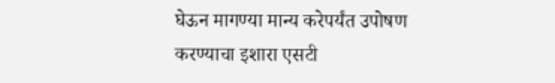घेऊन मागण्या मान्य करेपर्यंत उपोषण करण्याचा इशारा एसटी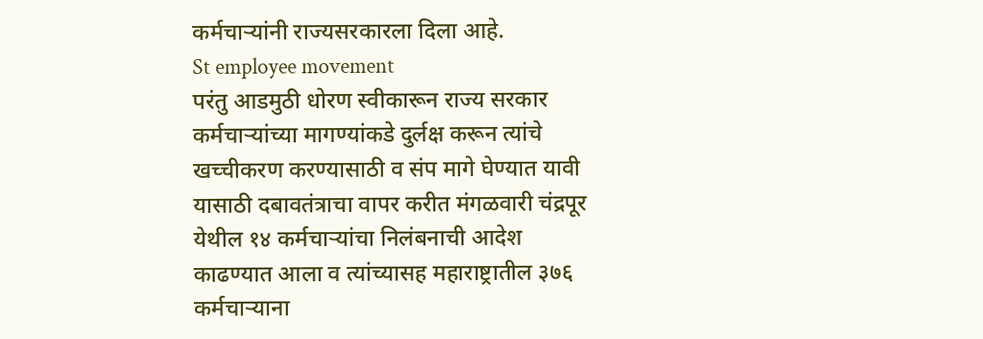कर्मचाऱ्यांनी राज्यसरकारला दिला आहे.
St employee movement
परंतु आडमुठी धोरण स्वीकारून राज्य सरकार कर्मचाऱ्यांच्या मागण्यांकडे दुर्लक्ष करून त्यांचे खच्चीकरण करण्यासाठी व संप मागे घेण्यात यावी यासाठी दबावतंत्राचा वापर करीत मंगळवारी चंद्रपूर येथील १४ कर्मचाऱ्यांचा निलंबनाची आदेश काढण्यात आला व त्यांच्यासह महाराष्ट्रातील ३७६ कर्मचाऱ्याना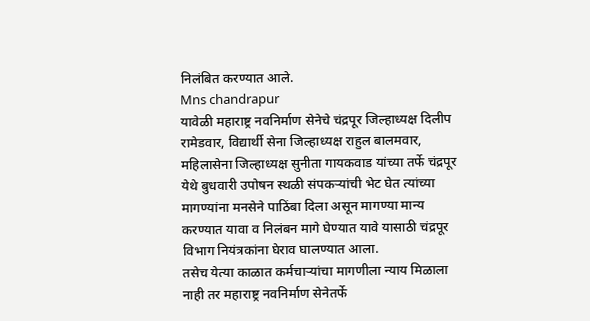निलंबित करण्यात आले.
Mns chandrapur
यावेळी महाराष्ट्र नवनिर्माण सेनेचे चंद्रपूर जिल्हाध्यक्ष दिलीप रामेडवार, विद्यार्थी सेना जिल्हाध्यक्ष राहुल बालमवार, महिलासेना जिल्हाध्यक्ष सुनीता गायकवाड यांच्या तर्फे चंद्रपूर येथे बुधवारी उपोषन स्थळी संपकऱ्यांची भेट घेत त्यांच्या मागण्यांना मनसेने पाठिंबा दिला असून मागण्या मान्य करण्यात यावा व निलंबन मागे घेण्यात यावे यासाठी चंद्रपूर विभाग नियंत्रकांना घेराव घालण्यात आला.
तसेच येत्या काळात कर्मचाऱ्यांचा मागणीला न्याय मिळाला नाही तर महाराष्ट्र नवनिर्माण सेनेतर्फे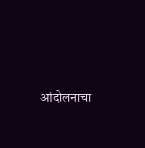आंदोलनाचा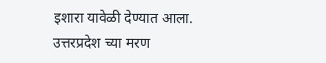इशारा यावेळी देण्यात आला.
उत्तरप्रदेश च्या मरण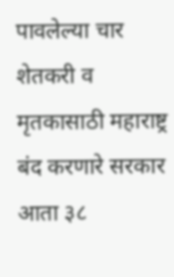पावलेल्या चार शेतकरी व मृतकासाठी महाराष्ट्र बंद करणारे सरकार आता ३८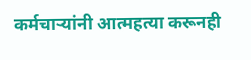कर्मचाऱ्यांनी आत्महत्या करूनही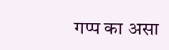गप्प का असा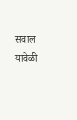सवाल यावेळी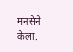मनसेने केला.